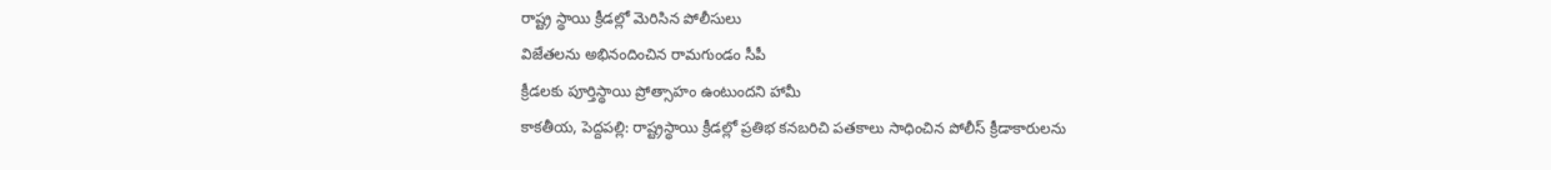రాష్ట్ర స్థాయి క్రీడల్లో మెరిసిన పోలీసులు
విజేతలను అభినందించిన రామగుండం సీపీ
క్రీడలకు పూర్తిస్థాయి ప్రోత్సాహం ఉంటుందని హామీ
కాకతీయ, పెద్దపల్లి: రాష్ట్రస్థాయి క్రీడల్లో ప్రతిభ కనబరిచి పతకాలు సాధించిన పోలీస్ క్రీడాకారులను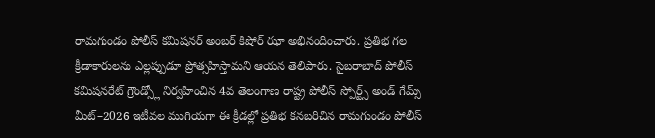రామగుండం పోలీస్ కమిషనర్ అంబర్ కిషోర్ ఝా అభినందించారు. ప్రతిభ గల క్రీడాకారులను ఎల్లప్పుడూ ప్రోత్సహిస్తామని ఆయన తెలిపారు. సైబరాబాద్ పోలీస్ కమిషనరేట్ గ్రౌండ్స్లో నిర్వహించిన 4వ తెలంగాణ రాష్ట్ర పోలీస్ స్పోర్ట్స్ అండ్ గేమ్స్ మీట్–2026 ఇటీవల ముగియగా ఈ క్రీడల్లో ప్రతిభ కనబరిచిన రామగుండం పోలీస్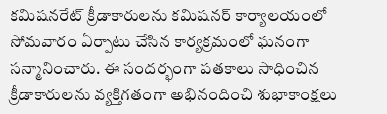కమిషనరేట్ క్రీడాకారులను కమిషనర్ కార్యాలయంలో సోమవారం ఏర్పాటు చేసిన కార్యక్రమంలో ఘనంగా సన్మానించారు. ఈ సందర్భంగా పతకాలు సాధించిన క్రీడాకారులను వ్యక్తిగతంగా అభినందించి శుభాకాంక్షలు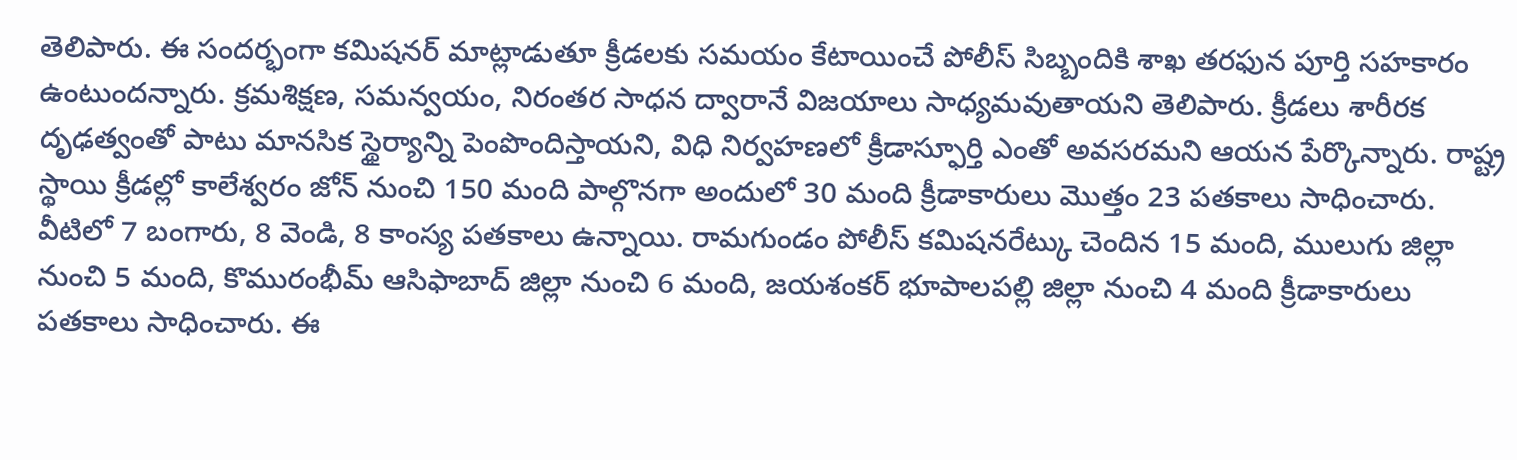తెలిపారు. ఈ సందర్భంగా కమిషనర్ మాట్లాడుతూ క్రీడలకు సమయం కేటాయించే పోలీస్ సిబ్బందికి శాఖ తరఫున పూర్తి సహకారం ఉంటుందన్నారు. క్రమశిక్షణ, సమన్వయం, నిరంతర సాధన ద్వారానే విజయాలు సాధ్యమవుతాయని తెలిపారు. క్రీడలు శారీరక దృఢత్వంతో పాటు మానసిక స్థైర్యాన్ని పెంపొందిస్తాయని, విధి నిర్వహణలో క్రీడాస్ఫూర్తి ఎంతో అవసరమని ఆయన పేర్కొన్నారు. రాష్ట్ర స్థాయి క్రీడల్లో కాలేశ్వరం జోన్ నుంచి 150 మంది పాల్గొనగా అందులో 30 మంది క్రీడాకారులు మొత్తం 23 పతకాలు సాధించారు. వీటిలో 7 బంగారు, 8 వెండి, 8 కాంస్య పతకాలు ఉన్నాయి. రామగుండం పోలీస్ కమిషనరేట్కు చెందిన 15 మంది, ములుగు జిల్లా నుంచి 5 మంది, కొమురంభీమ్ ఆసిఫాబాద్ జిల్లా నుంచి 6 మంది, జయశంకర్ భూపాలపల్లి జిల్లా నుంచి 4 మంది క్రీడాకారులు పతకాలు సాధించారు. ఈ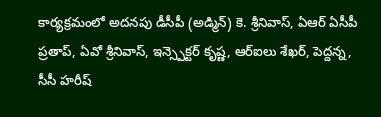కార్యక్రమంలో అదనపు డీసీపీ (అడ్మిన్) కె. శ్రీనివాస్, ఏఆర్ ఏసీపీ ప్రతాప్, ఏవో శ్రీనివాస్, ఇన్స్పెక్టర్ కృష్ణ, ఆర్ఐలు శేఖర్, పెద్దన్న, సీసీ హరీష్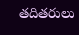తదితరులు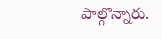పాల్గొన్నారు.